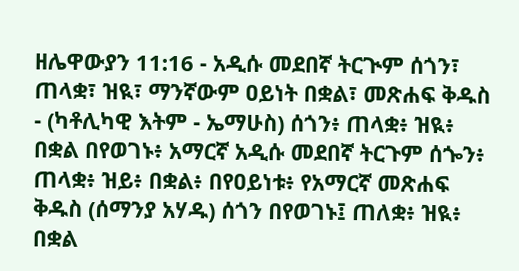ዘሌዋውያን 11:16 - አዲሱ መደበኛ ትርጒም ሰጎን፣ ጠላቋ፣ ዝዪ፣ ማንኛውም ዐይነት በቋል፣ መጽሐፍ ቅዱስ - (ካቶሊካዊ እትም - ኤማሁስ) ሰጎን፥ ጠላቋ፥ ዝዪ፥ በቋል በየወገኑ፥ አማርኛ አዲሱ መደበኛ ትርጉም ሰጐን፥ ጠላቋ፥ ዝይ፥ በቋል፥ በየዐይነቱ፥ የአማርኛ መጽሐፍ ቅዱስ (ሰማንያ አሃዱ) ሰጎን በየወገኑ፤ ጠለቋ፥ ዝዪ፥ በቋል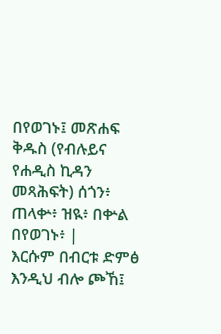በየወገኑ፤ መጽሐፍ ቅዱስ (የብሉይና የሐዲስ ኪዳን መጻሕፍት) ሰጎን፥ ጠላቍ፥ ዝዪ፥ በቍል በየወገኑ፥ |
እርሱም በብርቱ ድምፅ እንዲህ ብሎ ጮኸ፤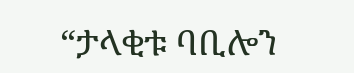“ታላቂቱ ባቢሎን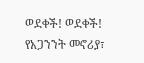ወደቀች! ወደቀች! የአጋንንት መኖሪያ፣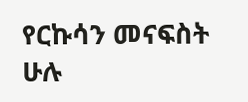የርኩሳን መናፍስት ሁሉ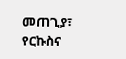መጠጊያ፣ የርኩስና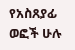የአስጸያፊ ወፎች ሁሉ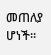መጠለያ ሆነች።